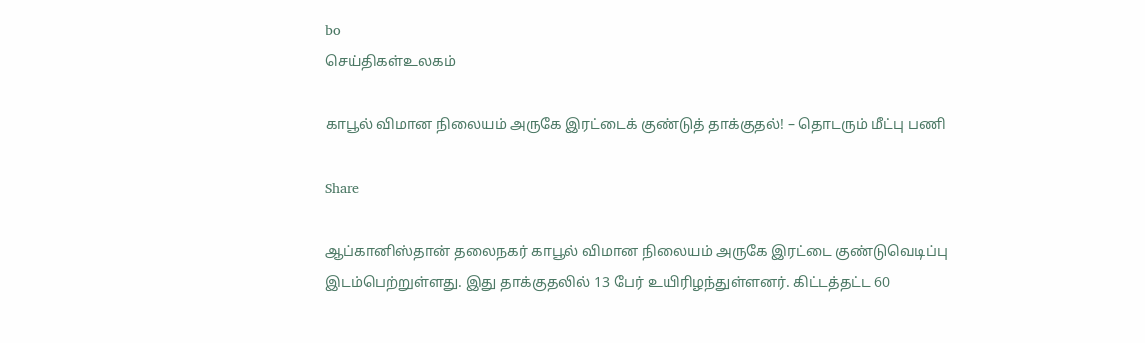bo
செய்திகள்உலகம்

காபூல் விமான நிலையம் அருகே இரட்டைக் குண்டுத் தாக்குதல்! – தொடரும் மீட்பு பணி

Share

ஆப்கானிஸ்தான் தலைநகர் காபூல் விமான நிலையம் அருகே இரட்டை குண்டுவெடிப்பு இடம்பெற்றுள்ளது. இது தாக்குதலில் 13 பேர் உயிரிழந்துள்ளனர். கிட்டத்தட்ட 60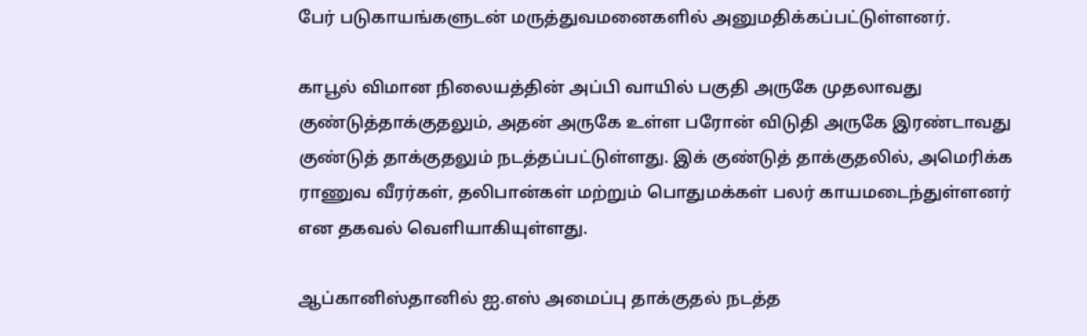பேர் படுகாயங்களுடன் மருத்துவமனைகளில் அனுமதிக்கப்பட்டுள்ளனர்.

காபூல் விமான நிலையத்தின் அப்பி வாயில் பகுதி அருகே முதலாவது குண்டுத்தாக்குதலும், அதன் அருகே உள்ள பரோன் விடுதி அருகே இரண்டாவது குண்டுத் தாக்குதலும் நடத்தப்பட்டுள்ளது. இக் குண்டுத் தாக்குதலில், அமெரிக்க ராணுவ வீரர்கள், தலிபான்கள் மற்றும் பொதுமக்கள் பலர் காயமடைந்துள்ளனர் என தகவல் வெளியாகியுள்ளது.

ஆப்கானிஸ்தானில் ஐ.எஸ் அமைப்பு தாக்குதல் நடத்த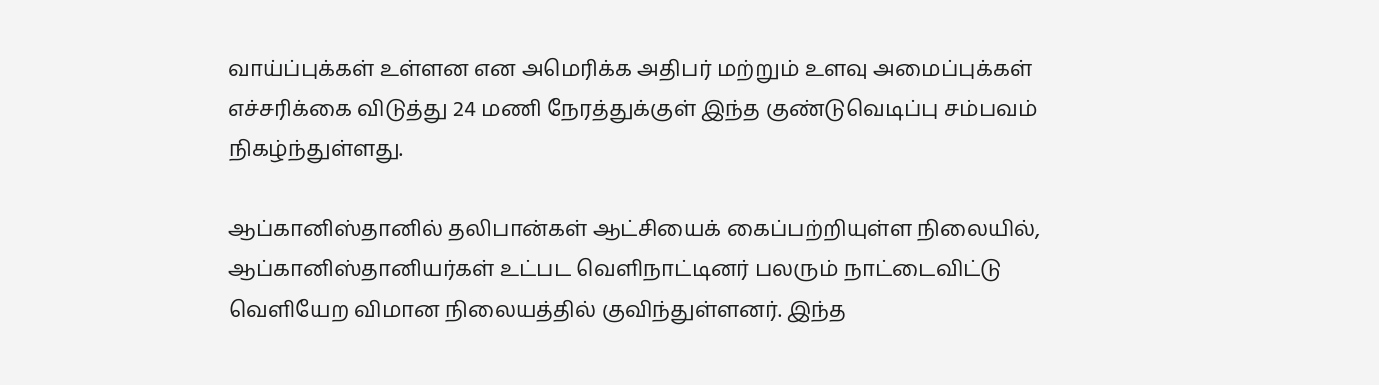வாய்ப்புக்கள் உள்ளன என அமெரிக்க அதிபர் மற்றும் உளவு அமைப்புக்கள் எச்சரிக்கை விடுத்து 24 மணி நேரத்துக்குள் இந்த குண்டுவெடிப்பு சம்பவம் நிகழ்ந்துள்ளது.

ஆப்கானிஸ்தானில் தலிபான்கள் ஆட்சியைக் கைப்பற்றியுள்ள நிலையில், ஆப்கானிஸ்தானியர்கள் உட்பட வெளிநாட்டினர் பலரும் நாட்டைவிட்டு வெளியேற விமான நிலையத்தில் குவிந்துள்ளனர். இந்த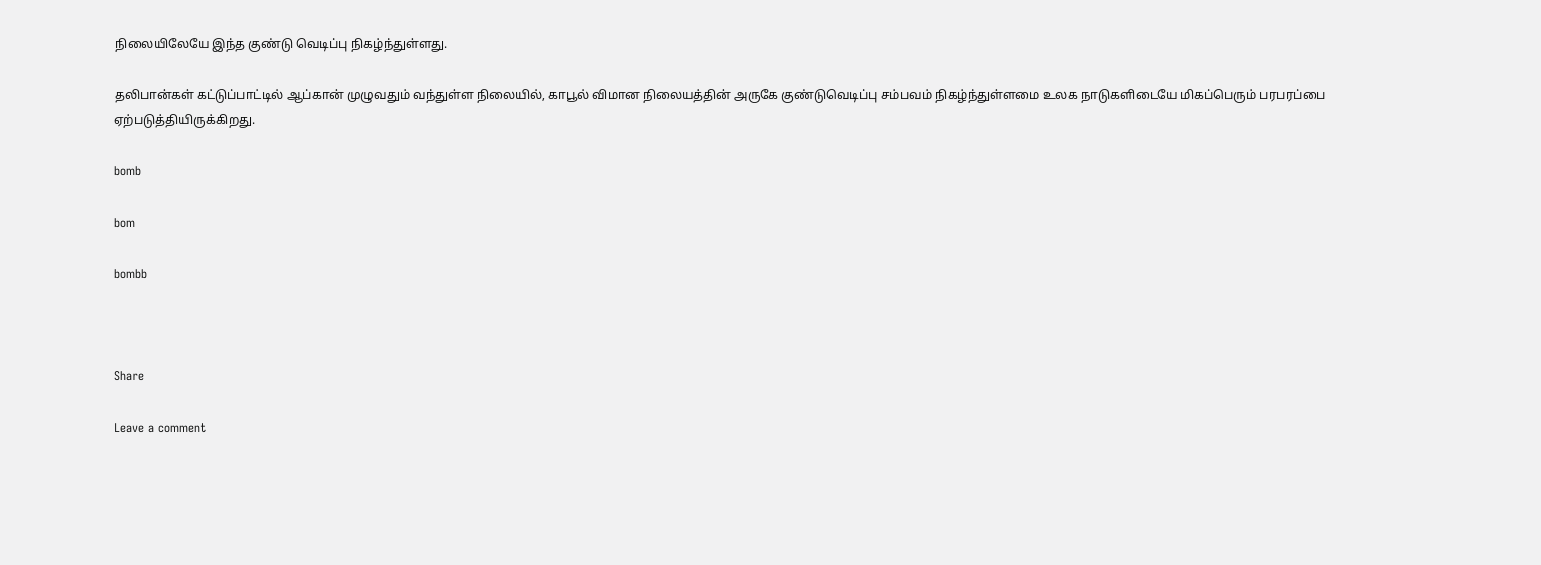நிலையிலேயே இந்த குண்டு வெடிப்பு நிகழ்ந்துள்ளது.

தலிபான்கள் கட்டுப்பாட்டில் ஆப்கான் முழுவதும் வந்துள்ள நிலையில், காபூல் விமான நிலையத்தின் அருகே குண்டுவெடிப்பு சம்பவம் நிகழ்ந்துள்ளமை உலக நாடுகளிடையே மிகப்பெரும் பரபரப்பை ஏற்படுத்தியிருக்கிறது.

bomb

bom

bombb



Share

Leave a comment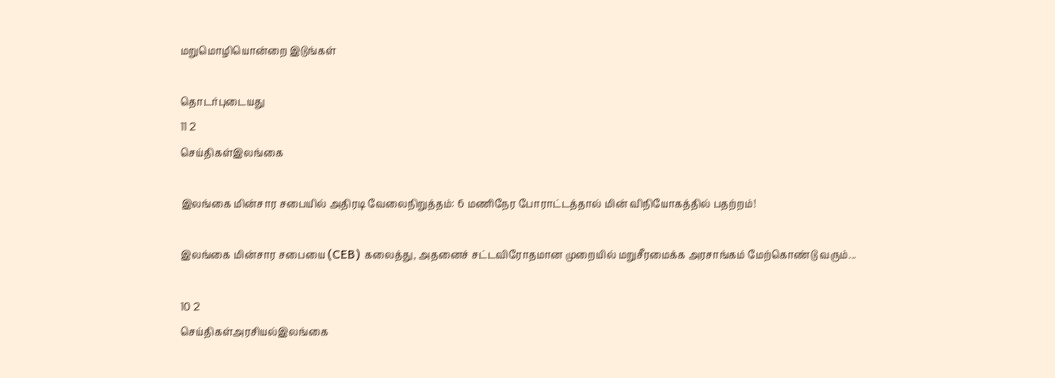மறுமொழியொன்றை இடுங்கள்

தொடர்புடையது
11 2
செய்திகள்இலங்கை

இலங்கை மின்சார சபையில் அதிரடி வேலைநிறுத்தம்: 6 மணிநேர போராட்டத்தால் மின் விநியோகத்தில் பதற்றம்!

இலங்கை மின்சார சபையை (CEB) கலைத்து, அதனைச் சட்டவிரோதமான முறையில் மறுசீரமைக்க அரசாங்கம் மேற்கொண்டு வரும்...

10 2
செய்திகள்அரசியல்இலங்கை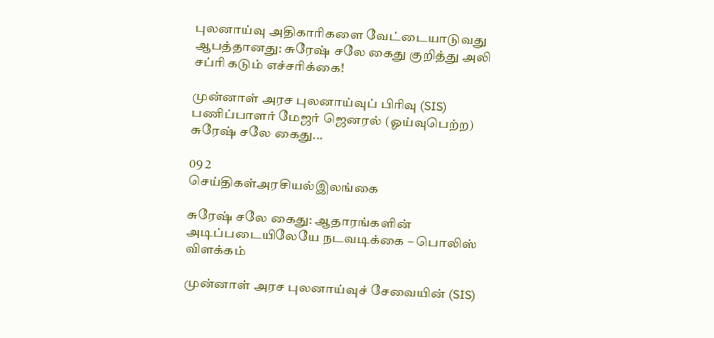புலனாய்வு அதிகாரிகளை வேட்டையாடுவது ஆபத்தானது: சுரேஷ் சலே கைது குறித்து அலி சப்ரி கடும் எச்சரிக்கை!

முன்னாள் அரச புலனாய்வுப் பிரிவு (SIS) பணிப்பாளர் மேஜர் ஜெனரல் (ஓய்வுபெற்ற) சுரேஷ் சலே கைது...

09 2
செய்திகள்அரசியல்இலங்கை

சுரேஷ் சலே கைது: ஆதாரங்களின் அடிப்படையிலேயே நடவடிக்கை – பொலிஸ் விளக்கம்

முன்னாள் அரச புலனாய்வுச் சேவையின் (SIS)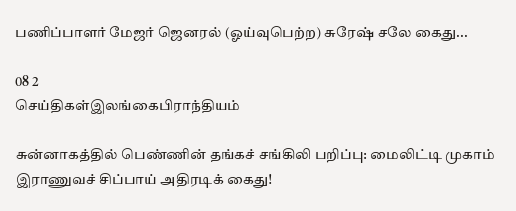பணிப்பாளர் மேஜர் ஜெனரல் (ஓய்வுபெற்ற) சுரேஷ் சலே கைது...

08 2
செய்திகள்இலங்கைபிராந்தியம்

சுன்னாகத்தில் பெண்ணின் தங்கச் சங்கிலி பறிப்பு: மைலிட்டி முகாம் இராணுவச் சிப்பாய் அதிரடிக் கைது!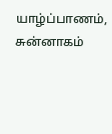யாழ்ப்பாணம், சுன்னாகம்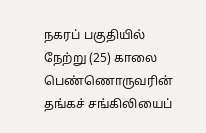நகரப் பகுதியில் நேற்று (25) காலை பெண்ணொருவரின் தங்கச் சங்கிலியைப்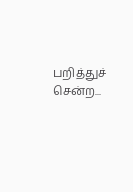பறித்துச் சென்ற...